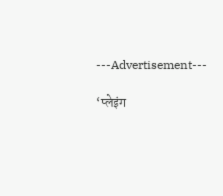---Advertisement---

‘प्लेइंग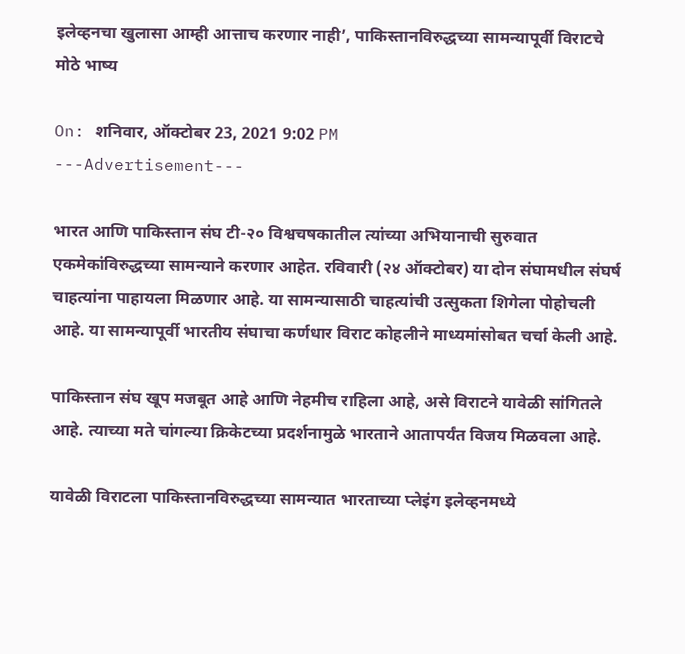इलेव्हनचा खुलासा आम्ही आत्ताच करणार नाही’, पाकिस्तानविरुद्धच्या सामन्यापूर्वी विराटचे मोठे भाष्य

On: शनिवार, ऑक्टोबर 23, 2021 9:02 PM
---Advertisement---

भारत आणि पाकिस्तान संघ टी-२० विश्वचषकातील त्यांच्या अभियानाची सुरुवात एकमेकांविरुद्धच्या सामन्याने करणार आहेत. रविवारी (२४ ऑक्टोबर) या दोन संघामधील संघर्ष चाहत्यांना पाहायला मिळणार आहे. या सामन्यासाठी चाहत्यांची उत्सुकता शिगेला पोहोचली आहे. या सामन्यापूर्वी भारतीय संघाचा कर्णधार विराट कोहलीने माध्यमांसोबत चर्चा केली आहे.

पाकिस्तान संघ खूप मजबूत आहे आणि नेहमीच राहिला आहे, असे विराटने यावेळी सांगितले आहे. त्याच्या मते चांगल्या क्रिकेटच्या प्रदर्शनामुळे भारताने आतापर्यंत विजय मिळवला आहे.

यावेळी विराटला पाकिस्तानविरुद्धच्या सामन्यात भारताच्या प्लेइंग इलेव्हनमध्ये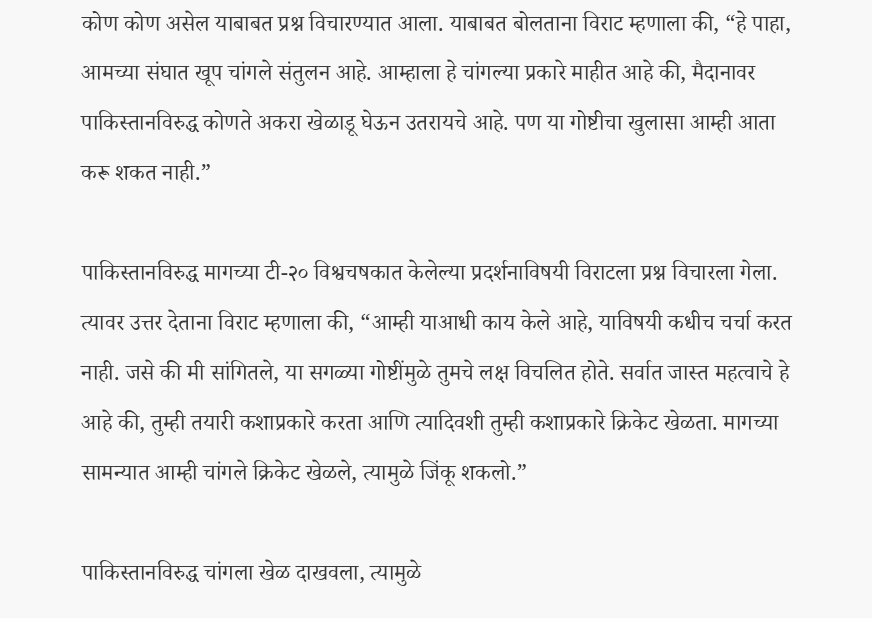कोण कोण असेल याबाबत प्रश्न विचारण्यात आला. याबाबत बोलताना विराट म्हणाला की, “हे पाहा, आमच्या संघात खूप चांगले संतुलन आहे. आम्हाला हे चांगल्या प्रकारे माहीत आहे की, मैदानावर पाकिस्तानविरुद्ध कोणते अकरा खेळाडू घेऊन उतरायचे आहे. पण या गोष्टीचा खुलासा आम्ही आता करू शकत नाही.”

पाकिस्तानविरुद्ध मागच्या टी-२० विश्वचषकात केलेल्या प्रदर्शनाविषयी विराटला प्रश्न विचारला गेला. त्यावर उत्तर देताना विराट म्हणाला की, “आम्ही याआधी काय केले आहे, याविषयी कधीच चर्चा करत नाही. जसे की मी सांगितले, या सगळ्या गोष्टींमुळे तुमचे लक्ष विचलित होते. सर्वात जास्त महत्वाचे हे आहे की, तुम्ही तयारी कशाप्रकारे करता आणि त्यादिवशी तुम्ही कशाप्रकारे क्रिकेट खेळता. मागच्या सामन्यात आम्ही चांगले क्रिकेट खेळले, त्यामुळे जिंकू शकलो.”

पाकिस्तानविरुद्ध चांगला खेळ दाखवला, त्यामुळे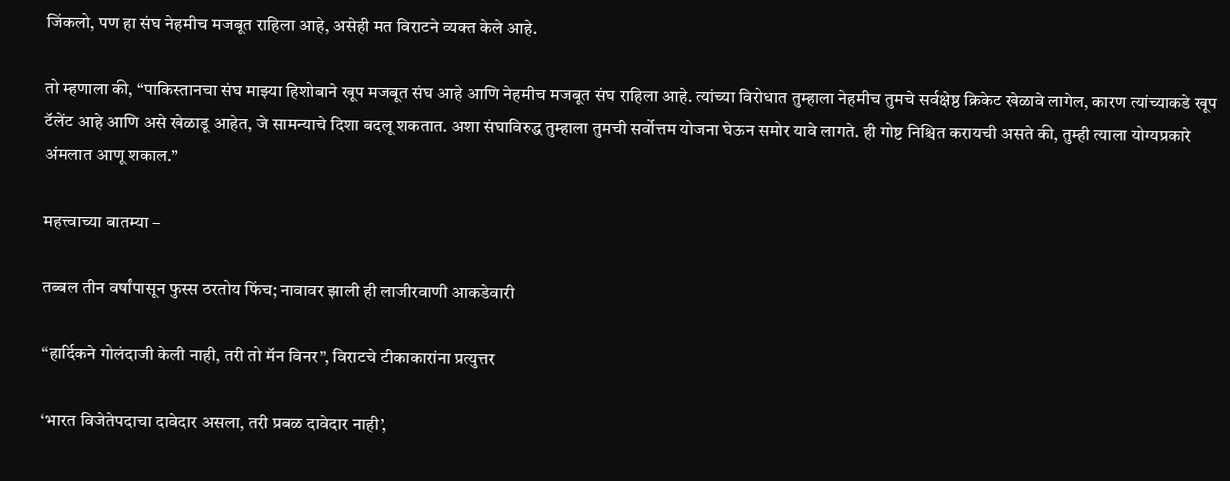जिंकलो, पण हा संघ नेहमीच मजबूत राहिला आहे, असेही मत विराटने व्यक्त केले आहे.

तो म्हणाला की, “पाकिस्तानचा संघ माझ्या हिशोबाने खूप मजबूत संघ आहे आणि नेहमीच मजबूत संघ राहिला आहे. त्यांच्या विरोधात तुम्हाला नेहमीच तुमचे सर्वक्षेष्ठ क्रिकेट खेळावे लागेल, कारण त्यांच्याकडे खूप टॅलेंट आहे आणि असे खेळाडू आहेत, जे सामन्याचे दिशा बदलू शकतात. अशा संघाविरुद्ध तुम्हाला तुमची सर्वोत्तम योजना घेऊन समोर यावे लागते. ही गोष्ट निश्चित करायची असते की, तुम्ही त्याला योग्यप्रकारे अंमलात आणू शकाल.”

महत्त्वाच्या बातम्या –

तब्बल तीन वर्षांपासून फुस्स ठरतोय फिंच; नावावर झाली ही लाजीरवाणी आकडेवारी

“हार्दिकने गोलंदाजी केली नाही, तरी तो मॅन विनर”, विराटचे टीकाकारांना प्रत्युत्तर

‘भारत विजेतेपदाचा दावेदार असला, तरी प्रबळ दावेदार नाही’,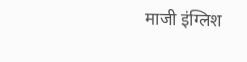माजी इंग्लिश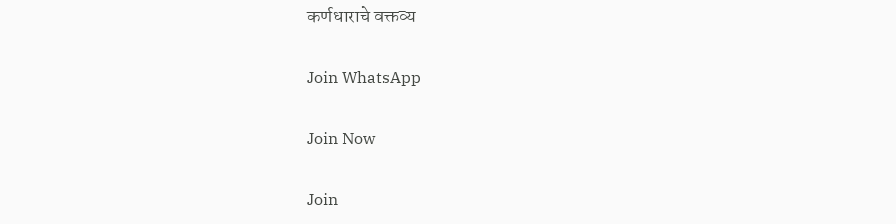कर्णधाराचे वक्तव्य

Join WhatsApp

Join Now

Join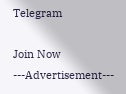Telegram

Join Now
---Advertisement---